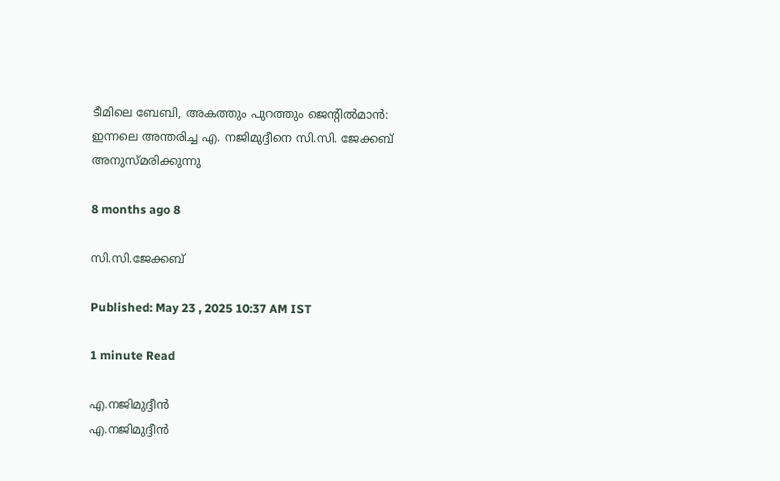ടീമിലെ ബേബി, അകത്തും പുറത്തും ജെന്റിൽമാൻ: ഇന്നലെ അന്തരിച്ച എ. നജിമുദ്ദീനെ സി.സി. ജേക്കബ് അനുസ്മരിക്കുന്നു

8 months ago 8

സി.സി.ജേക്കബ്

Published: May 23 , 2025 10:37 AM IST

1 minute Read

എ.നജിമുദ്ദീൻ
എ.നജിമുദ്ദീൻ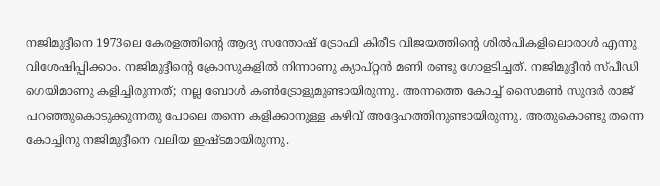നജിമുദ്ദീനെ 1973ലെ കേരളത്തിന്റെ ആദ്യ സന്തോഷ് ട്രോഫി കിരീട വിജയത്തിന്റെ ശിൽപികളിലൊരാൾ എന്നു വിശേഷിപ്പിക്കാം. നജിമുദ്ദീന്റെ ക്രോസുകളിൽ നിന്നാണു ക്യാപ്റ്റൻ മണി രണ്ടു ഗോളടിച്ചത്. നജിമുദ്ദീൻ സ്പീഡി ഗെയിമാണു കളിച്ചിരുന്നത്; നല്ല ബോൾ കൺട്രോളുമുണ്ടായിരുന്നു. അന്നത്തെ കോച്ച് സൈമൺ സുന്ദർ രാജ് പറഞ്ഞുകൊടുക്കുന്നതു പോലെ തന്നെ കളിക്കാനുള്ള കഴിവ് അദ്ദേഹത്തിനുണ്ടായിരുന്നു. അതുകൊണ്ടു തന്നെ കോച്ചിനു നജിമുദ്ദീനെ വലിയ ഇഷ്ടമായിരുന്നു.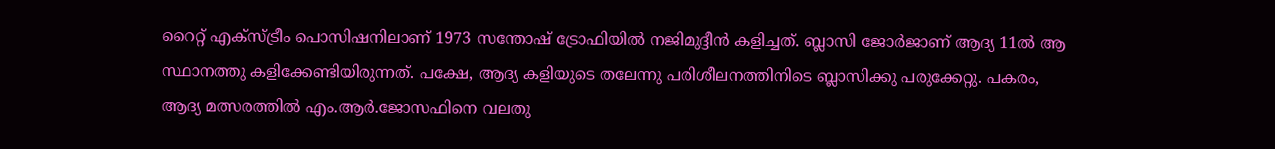റൈറ്റ് എക്സ്ട്രീം പൊസിഷനിലാണ് 1973 സന്തോഷ് ട്രോഫിയിൽ നജിമുദ്ദീൻ കളിച്ചത്. ബ്ലാസി ജോർജാണ് ആദ്യ 11ൽ ആ സ്ഥാനത്തു കളിക്കേണ്ടിയിരുന്നത്. പക്ഷേ, ആദ്യ കളിയുടെ തലേന്നു പരിശീലനത്തിനിടെ ബ്ലാസിക്കു പരുക്കേറ്റു. പകരം, ആദ്യ മത്സരത്തിൽ എം.ആർ.ജോസഫിനെ വലതു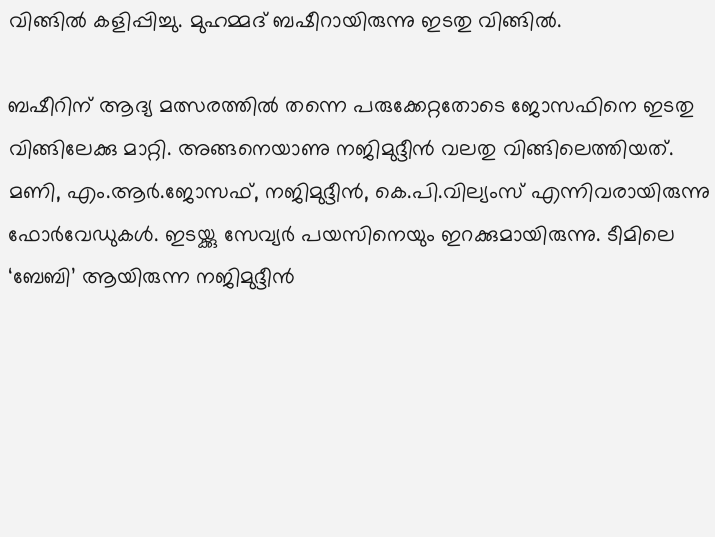വിങ്ങിൽ കളിപ്പിച്ചു. മുഹമ്മദ് ബഷീറായിരുന്നു ഇടതു വിങ്ങിൽ.

ബഷീറിന് ആദ്യ മത്സരത്തിൽ തന്നെ പരുക്കേറ്റതോടെ ജോസഫിനെ ഇടതു വിങ്ങിലേക്കു മാറ്റി. അങ്ങനെയാണു നജിമുദ്ദീൻ വലതു വിങ്ങിലെത്തിയത്. മണി, എം.ആർ.ജോസഫ്, നജിമുദ്ദീൻ, കെ.പി.വില്യംസ് എന്നിവരായിരുന്നു ഫോർവേഡുകൾ. ഇടയ്ക്കു സേവ്യർ പയസിനെയും ഇറക്കുമായിരുന്നു. ടീമിലെ ‘ബേബി’ ആയിരുന്ന നജിമുദ്ദീൻ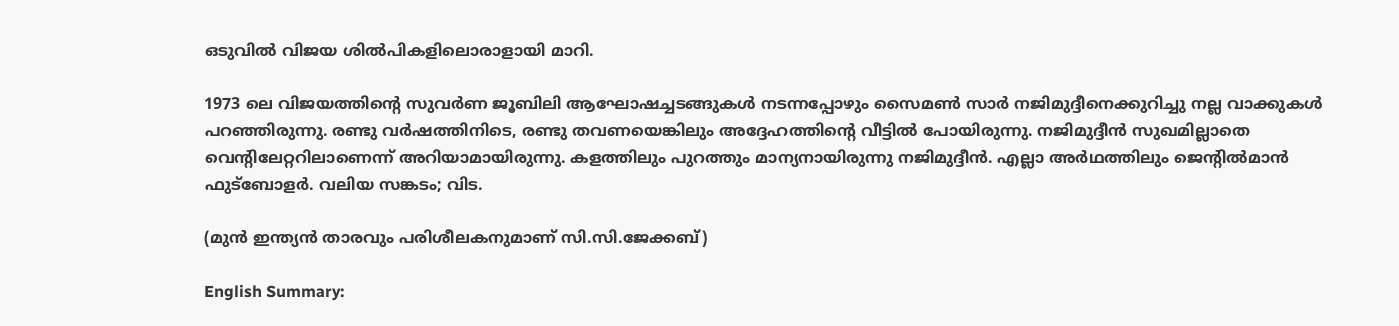ഒടുവിൽ വിജയ ശിൽപികളിലൊരാളായി മാറി.

1973 ലെ വിജയത്തിന്റെ സുവർണ ജൂബിലി ആഘോഷച്ചടങ്ങുകൾ നടന്നപ്പോഴും സൈമൺ സാർ ‌നജിമുദ്ദീനെക്കുറിച്ചു നല്ല വാക്കുകൾ പറഞ്ഞിരുന്നു. രണ്ടു വർഷത്തിനിടെ, രണ്ടു തവണയെങ്കിലും അദ്ദേഹത്തിന്റെ വീട്ടിൽ പോയിരുന്നു. നജിമുദ്ദീൻ സുഖമില്ലാതെ വെന്റിലേറ്ററിലാണെന്ന് അറിയാമായിരുന്നു. കളത്തിലും പുറത്തും മാന്യനായിരുന്നു നജിമുദ്ദീൻ. എല്ലാ അർഥത്തിലും ജെന്റിൽമാൻ ഫുട്ബോളർ. വലിയ സങ്കടം; വിട.

(മുൻ ഇന്ത്യൻ താരവും പരിശീലകനുമാണ് സി.സി.ജേക്കബ്)

English Summary: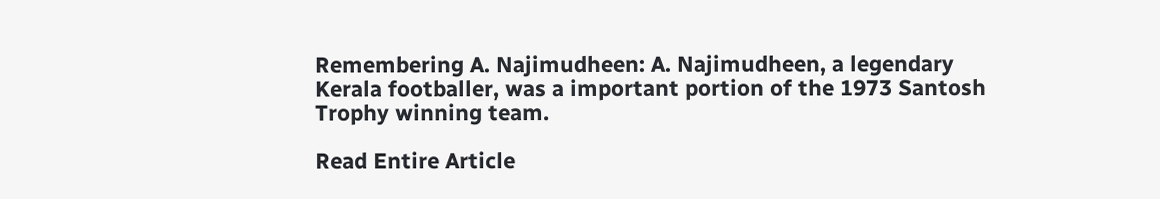Remembering A. Najimudheen: A. Najimudheen, a legendary Kerala footballer, was a important portion of the 1973 Santosh Trophy winning team.

Read Entire Article